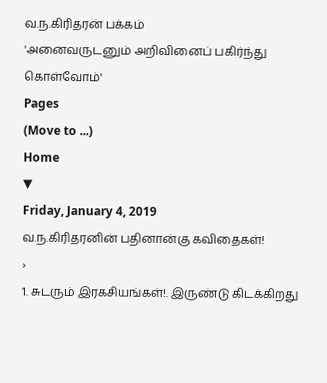வ.ந.கிரிதரன் பக்கம்
'அனைவருடனும் அறிவினைப் பகிர்ந்து கொள்வோம்'
Pages
(Move to ...)
Home
▼
Friday, January 4, 2019
வ.ந.கிரிதரனின் பதினான்கு கவிதைகள்!
›
1. சுடரும் இரகசியங்கள்!. இருண்டு கிடக்கிறது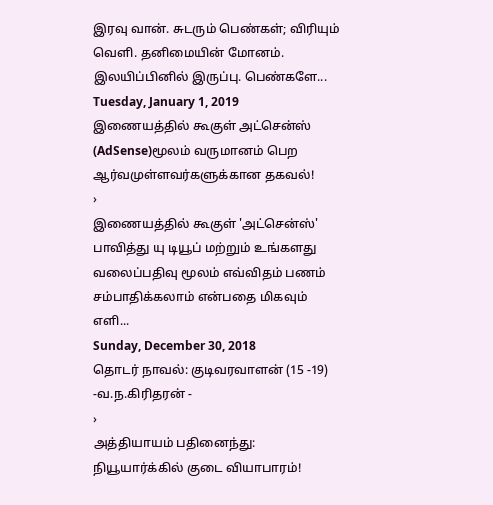இரவு வான். சுடரும் பெண்கள்; விரியும் வெளி. தனிமையின் மோனம். இலயிப்பினில் இருப்பு. பெண்களே...
Tuesday, January 1, 2019
இணையத்தில் கூகுள் அட்சென்ஸ் (AdSense)மூலம் வருமானம் பெற ஆர்வமுள்ளவர்களுக்கான தகவல்!
›
இணையத்தில் கூகுள் 'அட்சென்ஸ்' பாவித்து யு டியூப் மற்றும் உங்களது வலைப்பதிவு மூலம் எவ்விதம் பணம் சம்பாதிக்கலாம் என்பதை மிகவும் எளி...
Sunday, December 30, 2018
தொடர் நாவல்: குடிவரவாளன் (15 -19) -வ.ந.கிரிதரன் -
›
அத்தியாயம் பதினைந்து: நியூயார்க்கில் குடை வியாபாரம்!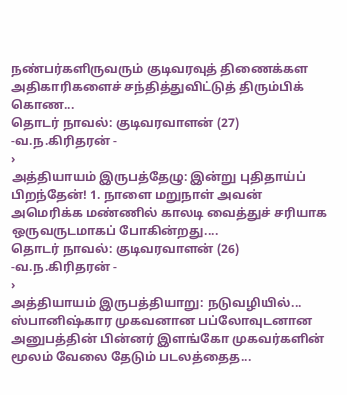நண்பர்களிருவரும் குடிவரவுத் திணைக்கள அதிகாரிகளைச் சந்தித்துவிட்டுத் திரும்பிக் கொண...
தொடர் நாவல்: குடிவரவாளன் (27) -வ.ந.கிரிதரன் -
›
அத்தியாயம் இருபத்தேழு: இன்று புதிதாய்ப் பிறந்தேன்! 1. நாளை மறுநாள் அவன் அமெரிக்க மண்ணில் காலடி வைத்துச் சரியாக ஒருவருடமாகப் போகின்றது....
தொடர் நாவல்: குடிவரவாளன் (26) -வ.ந.கிரிதரன் -
›
அத்தியாயம் இருபத்தியாறு: நடுவழியில்... ஸ்பானிஷ்கார முகவனான பப்லோவுடனான அனுபத்தின் பின்னர் இளங்கோ முகவர்களின் மூலம் வேலை தேடும் படலத்தைத...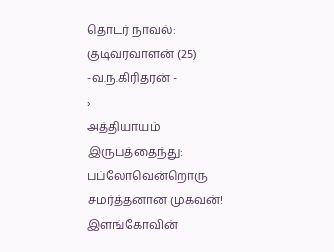தொடர் நாவல்: குடிவரவாளன் (25) -வ.ந.கிரிதரன் -
›
அத்தியாயம் இருபத்தைந்து: பப்லோவென்றொரு சமர்த்தனான முகவன்! இளங்கோவின்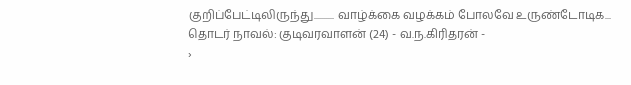குறிப்பேட்டிலிருந்து.......... வாழ்க்கை வழக்கம் போலவே உருண்டோடிக...
தொடர் நாவல்: குடிவரவாளன் (24) - வ.ந.கிரிதரன் -
›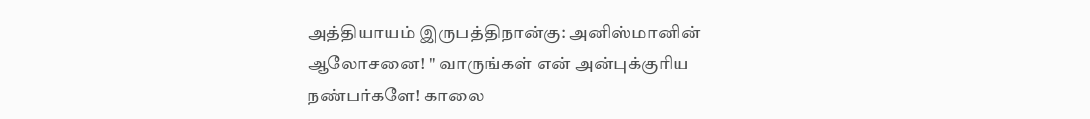அத்தியாயம் இருபத்திநான்கு: அனிஸ்மானின் ஆலோசனை! " வாருங்கள் என் அன்புக்குரிய நண்பர்களே! காலை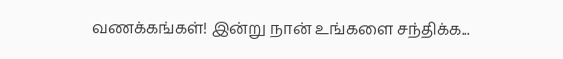வணக்கங்கள்! இன்று நான் உங்களை சந்திக்க...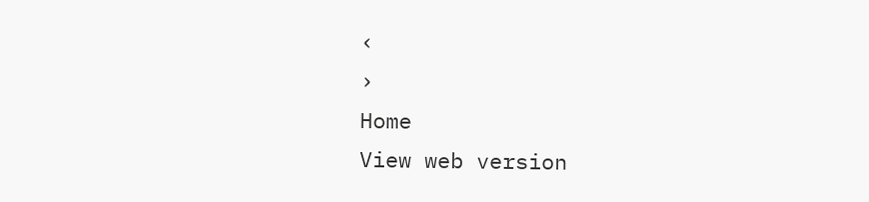‹
›
Home
View web version